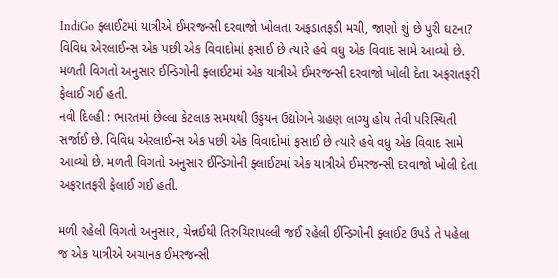IndiGo ફ્લાઈટમાં યાત્રીએ ઈમરજન્સી દરવાજો ખોલતા અફડાતફડી મચી, જાણો શું છે પુરી ઘટના?
વિવિધ એરલાઈન્સ એક પછી એક વિવાદોમાં ફસાઈ છે ત્યારે હવે વધુ એક વિવાદ સામે આવ્યો છે. મળતી વિગતો અનુસાર ઈન્ડિગોની ફ્લાઈટમાં એક યાત્રીએ ઈમરજન્સી દરવાજો ખોલી દેતા અફરાતફરી ફેલાઈ ગઈ હતી.
નવી દિલ્હી : ભારતમાં છેલ્લા કેટલાક સમયથી ઉડ્ડયન ઉદ્યોગને ગ્રહણ લાગ્યુ હોય તેવી પરિસ્થિતી સર્જાઈ છે. વિવિધ એરલાઈન્સ એક પછી એક વિવાદોમાં ફસાઈ છે ત્યારે હવે વધુ એક વિવાદ સામે આવ્યો છે. મળતી વિગતો અનુસાર ઈન્ડિગોની ફ્લાઈટમાં એક યાત્રીએ ઈમરજન્સી દરવાજો ખોલી દેતા અફરાતફરી ફેલાઈ ગઈ હતી.

મળી રહેલી વિગતો અનુસાર, ચેન્નઈથી તિરુચિરાપલ્લી જઈ રહેલી ઈન્ડિગોની ફ્લાઈટ ઉપડે તે પહેલા જ એક યાત્રીએ અચાનક ઈમરજન્સી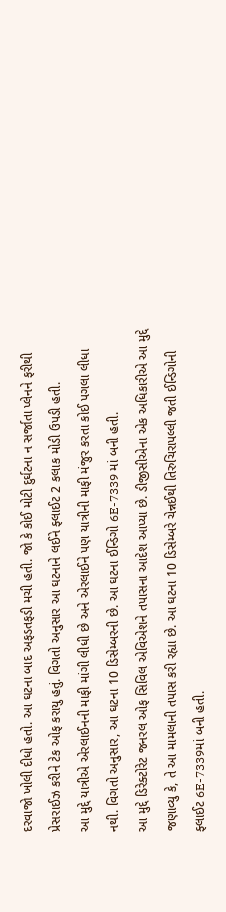દરવાજો ખોલી દીધો હતો. આ ઘટના બાદ અફડતફડી મચી હતી. જો કે કોઈ મોટી દુર્ઘટના ન સર્જાતા પ્લેનને ફરીથી પ્રેસરાઈઝ કરીને ટેક ઓફ કરાયુ હતું. વિગતો અનુસાર આ ઘટનાને લઈને ફ્લાઈટ 2 કલાક મોડી ઉપડી હતી.
આ મુદ્દે યાત્રીએ એરલાઈનની માફી માંગી લીધી છે અને એરલાઈને પણ યાત્રીની માફી મંજુર કરતા કોઈ પગલા લીધા નથી. વિગતો અનુસાર, આ ઘટના 10 ડિસેમ્બરની છે. આ ઘટના ઈન્ડિગો 6E-7339 માં બની હતી.
આ મુદ્દે ડિરેક્ટોરેટ જનરલ ઓફ સિવિલ એવિએશને તપાસના આદેશ આપ્યા છે. ડીજીસીએના એક અધિકારીએ આ મુદ્દે જણાવ્યુ કે, તે આ મામલાની તપાસ કરી રહ્યા છે. આ ઘટના 10 ડિસેમ્બરે ચેન્નઈથી તિરુચિરાપલ્લી જતી ઈન્ડિગોની ફ્લાઈટ 6E-7339માં બની હતી.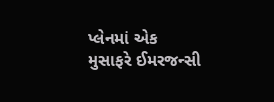પ્લેનમાં એક મુસાફરે ઈમરજન્સી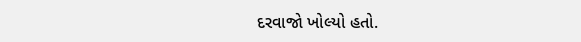દરવાજો ખોલ્યો હતો.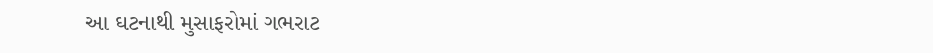આ ઘટનાથી મુસાફરોમાં ગભરાટ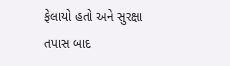ફેલાયો હતો અને સુરક્ષા તપાસ બાદ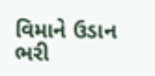વિમાને ઉડાન ભરી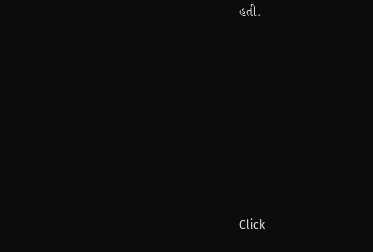હતી.












Click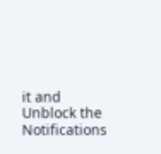it and Unblock the Notifications